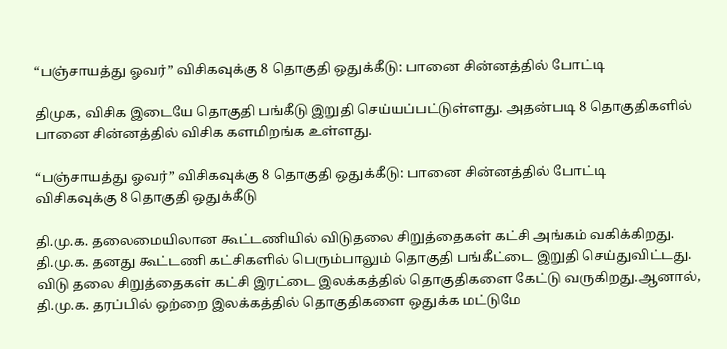“பஞ்சாயத்து ஓவர்” விசிகவுக்கு 8 தொகுதி ஒதுக்கீடு: பானை சின்னத்தில் போட்டி

திமுக, விசிக இடையே தொகுதி பங்கீடு இறுதி செய்யப்பட்டுள்ளது. அதன்படி 8 தொகுதிகளில் பானை சின்னத்தில் விசிக களமிறங்க உள்ளது.

“பஞ்சாயத்து ஓவர்” விசிகவுக்கு 8 தொகுதி ஒதுக்கீடு: பானை சின்னத்தில் போட்டி
விசிகவுக்கு 8 தொகுதி ஒதுக்கீடு

தி.மு.க. தலைமையிலான கூட்டணியில் விடுதலை சிறுத்தைகள் கட்சி அங்கம் வகிக்கிறது. தி.மு.க. தனது கூட்டணி கட்சிகளில் பெரும்பாலும் தொகுதி பங்கீட்டை இறுதி செய்துவிட்டது. விடு தலை சிறுத்தைகள் கட்சி இரட்டை இலக்கத்தில் தொகுதிகளை கேட்டு வருகிறது.ஆனால், தி.மு.க. தரப்பில் ஒற்றை இலக்கத்தில் தொகுதிகளை ஒதுக்க மட்டுமே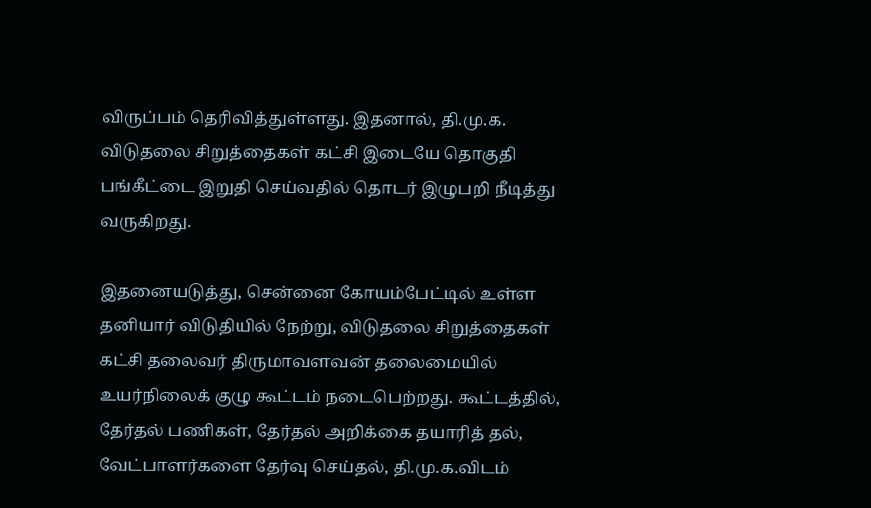விருப்பம் தெரிவித்துள்ளது. இதனால், தி.மு.க. விடுதலை சிறுத்தைகள் கட்சி இடையே தொகுதி பங்கீட்டை இறுதி செய்வதில் தொடர் இழுபறி நீடித்து வருகிறது.

இதனையடுத்து, சென்னை கோயம்பேட்டில் உள்ள தனியார் விடுதியில் நேற்று, விடுதலை சிறுத்தைகள் கட்சி தலைவர் திருமாவளவன் தலைமையில் உயர்நிலைக் குழு கூட்டம் நடைபெற்றது. கூட்டத்தில், தேர்தல் பணிகள், தேர்தல் அறிக்கை தயாரித் தல், வேட்பாளர்களை தேர்வு செய்தல், தி.மு.க.விடம்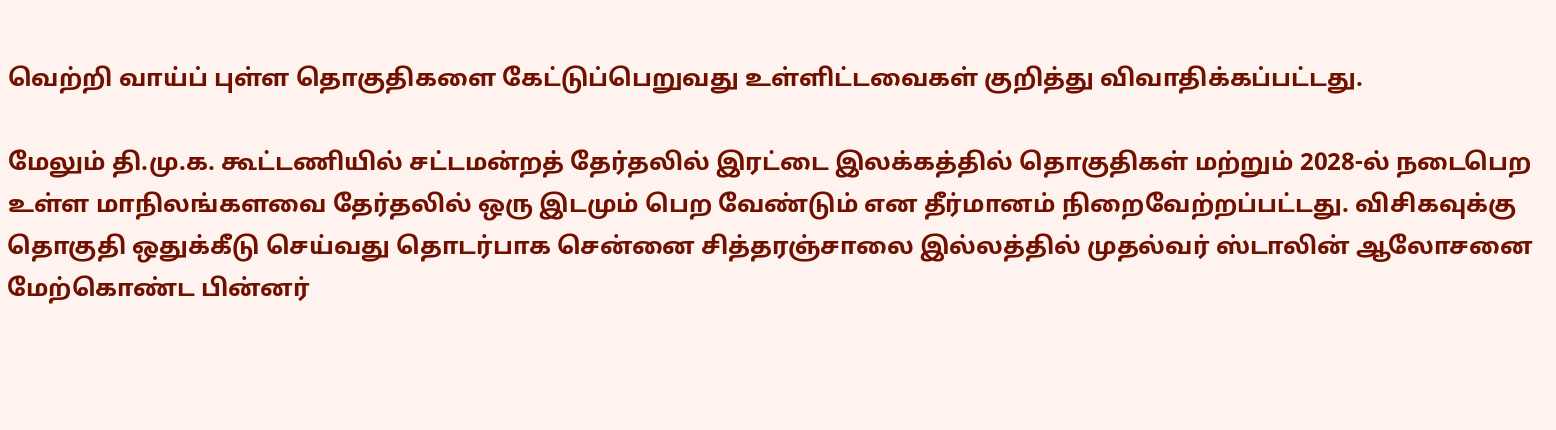வெற்றி வாய்ப் புள்ள தொகுதிகளை கேட்டுப்பெறுவது உள்ளிட்டவைகள் குறித்து விவாதிக்கப்பட்டது.

மேலும் தி.மு.க. கூட்டணியில் சட்டமன்றத் தேர்தலில் இரட்டை இலக்கத்தில் தொகுதிகள் மற்றும் 2028-ல் நடைபெற உள்ள மாநிலங்களவை தேர்தலில் ஒரு இடமும் பெற வேண்டும் என தீர்மானம் நிறைவேற்றப்பட்டது. விசிகவுக்கு தொகுதி ஒதுக்கீடு செய்வது தொடர்பாக சென்னை சித்தரஞ்சாலை இல்லத்தில் முதல்வர் ஸ்டாலின் ஆலோசனை மேற்கொண்ட பின்னர்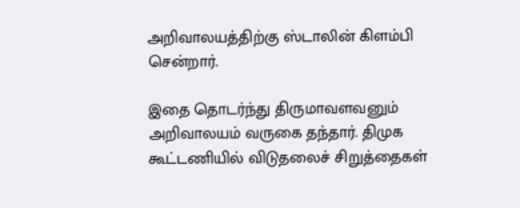அறிவாலயத்திற்கு ஸ்டாலின் கிளம்பி சென்றார்.

இதை தொடர்ந்து திருமாவளவனும் அறிவாலயம் வருகை தந்தார். திமுக கூட்டணியில் விடுதலைச் சிறுத்தைகள்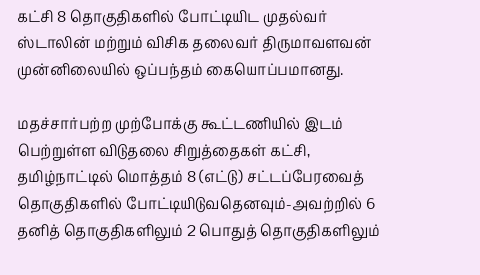கட்சி 8 தொகுதிகளில் போட்டியிட முதல்வர் ஸ்டாலின் மற்றும் விசிக தலைவர் திருமாவளவன் முன்னிலையில் ஒப்பந்தம் கையொப்பமானது.

மதச்சார்பற்ற முற்போக்கு கூட்டணியில் இடம் பெற்றுள்ள விடுதலை சிறுத்தைகள் கட்சி, தமிழ்நாட்டில் மொத்தம் 8 (எட்டு) சட்டப்பேரவைத் தொகுதிகளில் போட்டியிடுவதெனவும்-அவற்றில் 6 தனித் தொகுதிகளிலும் 2 பொதுத் தொகுதிகளிலும்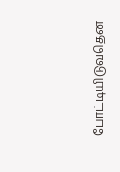போட்டியிடுவதென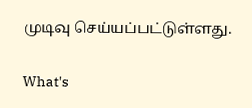முடிவு செய்யப்பட்டுள்ளது.

What's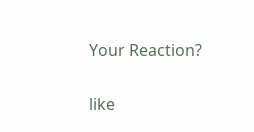Your Reaction?

like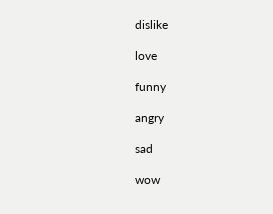dislike

love

funny

angry

sad

wow